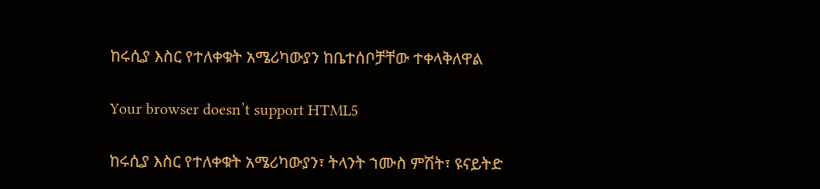ከሩሲያ እስር የተለቀቁት አሜሪካውያን ከቤተሰቦቻቸው ተቀላቅለዋል

Your browser doesn’t support HTML5

ከሩሲያ እስር የተለቀቁት አሜሪካውያን፣ ትላንት ኀሙስ ምሽት፣ ዩናይትድ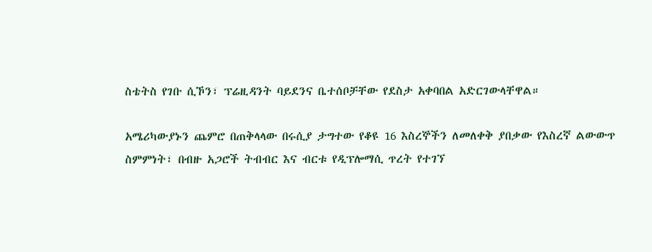ስቴትስ የገቡ ሲኾን፣ ፕሬዚዳንት ባይደንና ቤተሰቦቻቸው የደስታ አቀባበል አድርገውላቸዋል።

አሜሪካውያኑን ጨምሮ በጠቅላላው በሩሲያ ታግተው የቆዩ 16 እስረኞችን ለመለቀቅ ያበቃው የእስረኛ ልውውጥ ስምምነት፣ በብዙ አጋሮች ትብብር እና ብርቱ የዲፕሎማሲ ጥረት የተገኘ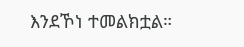እንደኾነ ተመልክቷል።